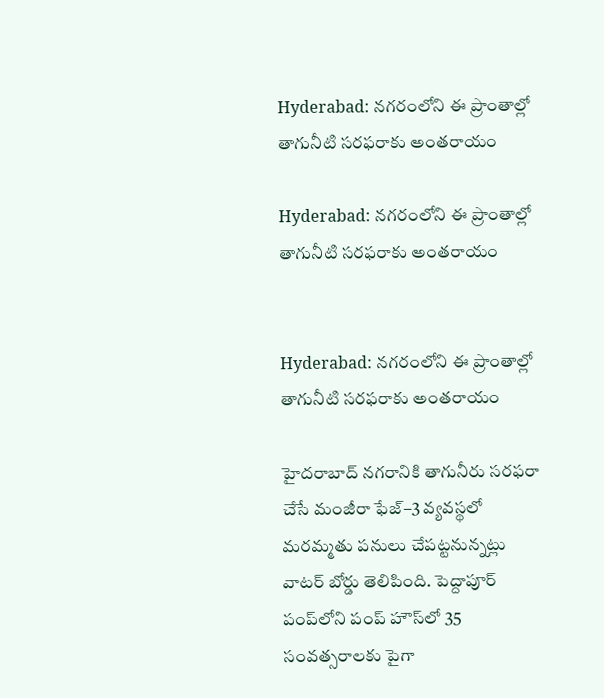Hyderabad: నగరంలోని ఈ ప్రాంతాల్లో తాగునీటి సరఫరాకు అంతరాయం

Hyderabad: నగరంలోని ఈ ప్రాంతాల్లో తాగునీటి సరఫరాకు అంతరాయం


Hyderabad: నగరంలోని ఈ ప్రాంతాల్లో తాగునీటి సరఫరాకు అంతరాయం

హైదరాబాద్ నగరానికి తాగునీరు సరఫరా చేసే మంజీరా ఫేజ్–3 వ్యవస్థలో మరమ్మతు పనులు చేపట్టనున్నట్లు వాటర్ బోర్డు తెలిపింది. పెద్దాపూర్ పంప్‌లోని పంప్ హౌస్‌లో 35 సంవత్సరాలకు పైగా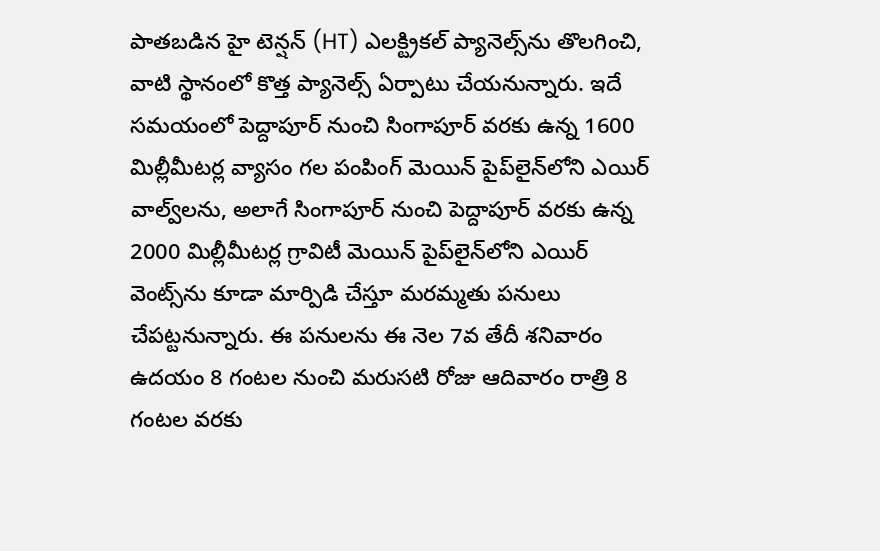పాతబడిన హై టెన్షన్ (HT) ఎలక్ట్రికల్ ప్యానెల్స్‌ను తొలగించి, వాటి స్థానంలో కొత్త ప్యానెల్స్ ఏర్పాటు చేయనున్నారు. ఇదే సమయంలో పెద్దాపూర్ నుంచి సింగాపూర్ వరకు ఉన్న 1600 మిల్లీమీటర్ల వ్యాసం గల పంపింగ్ మెయిన్ పైప్‌లైన్‌లోని ఎయిర్ వాల్వ్‌లను, అలాగే సింగాపూర్ నుంచి పెద్దాపూర్ వరకు ఉన్న 2000 మిల్లీమీటర్ల గ్రావిటీ మెయిన్ పైప్‌లైన్‌లోని ఎయిర్ వెంట్స్‌ను కూడా మార్పిడి చేస్తూ మరమ్మతు పనులు చేపట్టనున్నారు. ఈ పనులను ఈ నెల 7వ తేదీ శనివారం ఉదయం 8 గంటల నుంచి మరుసటి రోజు ఆదివారం రాత్రి 8 గంటల వరకు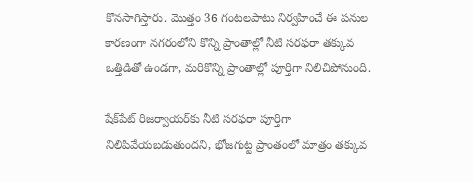కొనసాగిస్తారు. మొత్తం 36 గంటలపాటు నిర్వహించే ఈ పనుల కారణంగా నగరంలోని కొన్ని ప్రాంతాల్లో నీటి సరఫరా తక్కువ ఒత్తిడితో ఉండగా, మరికొన్ని ప్రాంతాల్లో పూర్తిగా నిలిచిపోనుంది.

షేక్‌పేట్ రిజర్వాయర్‌కు నీటి సరఫరా పూర్తిగా నిలిపివేయబడుతుందని, భోజగుట్ట ప్రాంతంలో మాత్రం తక్కువ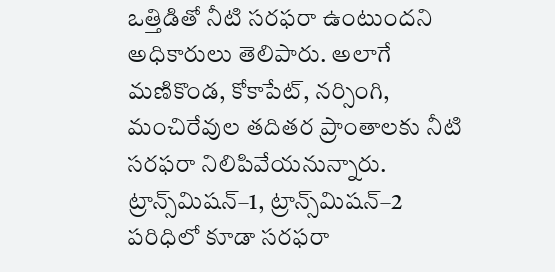ఒత్తిడితో నీటి సరఫరా ఉంటుందని అధికారులు తెలిపారు. అలాగే మణికొండ, కోకాపేట్, నర్సింగి, మంచిరేవుల తదితర ప్రాంతాలకు నీటి సరఫరా నిలిపివేయనున్నారు. ట్రాన్స్‌మిషన్–1, ట్రాన్స్‌మిషన్–2 పరిధిలో కూడా సరఫరా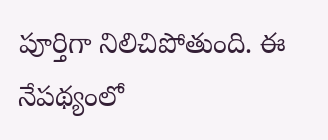పూర్తిగా నిలిచిపోతుంది. ఈ నేపథ్యంలో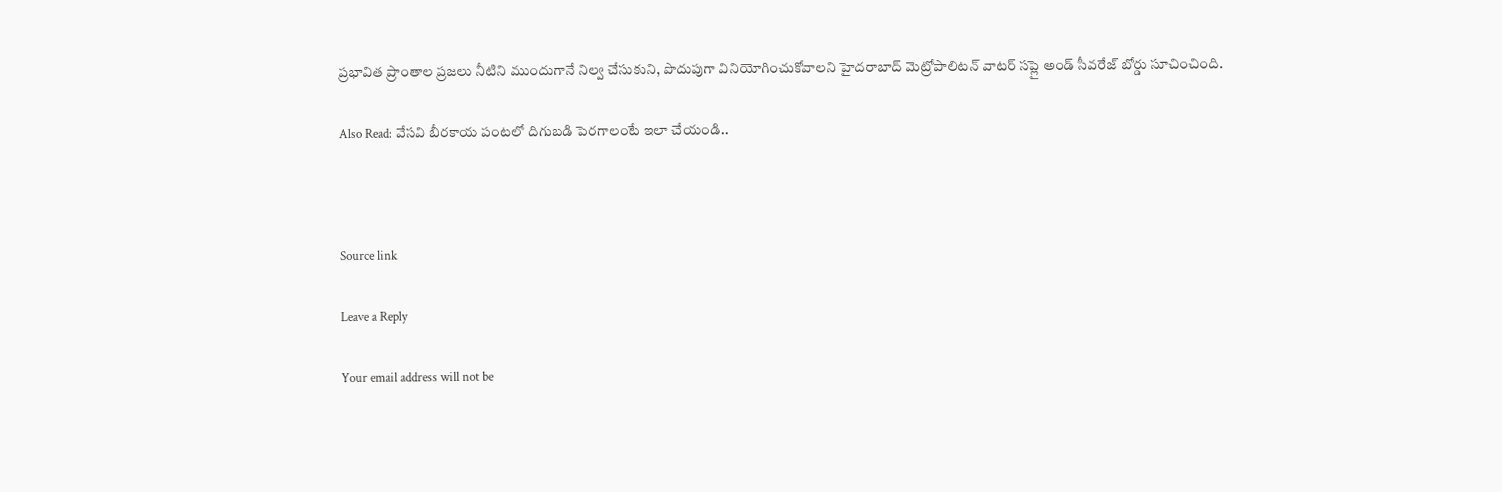ప్రభావిత ప్రాంతాల ప్రజలు నీటిని ముందుగానే నిల్వ చేసుకుని, పొదుపుగా వినియోగించుకోవాలని హైదరాబాద్ మెట్రోపాలిటన్ వాటర్ సప్లై అండ్ సీవరేజ్ బోర్డు సూచించింది.

Also Read: వేసవి బీరకాయ పంటలో దిగుబడి పెరగాలంటే ఇలా చేయండి..



Source link

Leave a Reply

Your email address will not be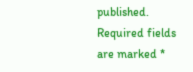published. Required fields are marked *